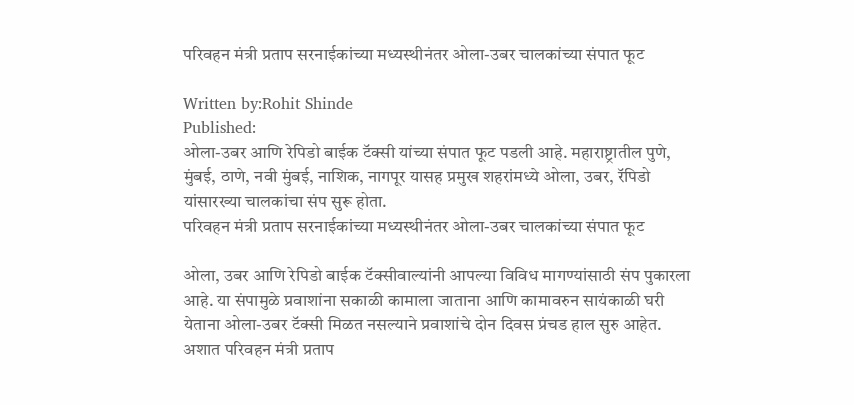परिवहन मंत्री प्रताप सरनाईकांच्या मध्यस्थीनंतर ओला-उबर चालकांच्या संपात फूट

Written by:Rohit Shinde
Published:
ओला-उबर आणि रेपिडो बाईक टॅक्सी यांच्या संपात फूट पडली आहे. महाराष्ट्रातील पुणे, मुंबई, ठाणे, नवी मुंबई, नाशिक, नागपूर यासह प्रमुख शहरांमध्ये ओला, उबर, रॅपिडो यांसारख्या चालकांचा संप सुरू होता.
परिवहन मंत्री प्रताप सरनाईकांच्या मध्यस्थीनंतर ओला-उबर चालकांच्या संपात फूट

ओला, उबर आणि रेपिडो बाईक टॅक्सीवाल्यांनी आपल्या विविध मागण्यांसाठी संप पुकारला आहे. या संपामुळे प्रवाशांना सकाळी कामाला जाताना आणि कामावरुन सायंकाळी घरी येताना ओला-उबर टॅक्सी मिळत नसल्याने प्रवाशांचे दोन दिवस प्रंचड हाल सुरु आहेत. अशात परिवहन मंत्री प्रताप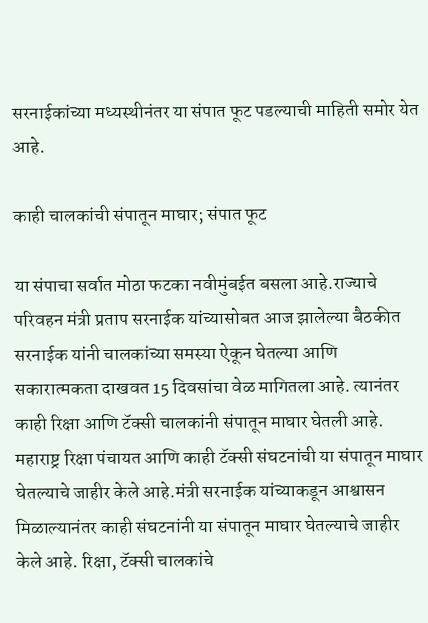सरनाईकांच्या मध्यस्थीनंतर या संपात फूट पडल्याची माहिती समोर येत आहे.

काही चालकांची संपातून माघार; संपात फूट

या संपाचा सर्वात मोठा फटका नवीमुंबईत बसला आहे.राज्याचे परिवहन मंत्री प्रताप सरनाईक यांच्यासोबत आज झालेल्या बैठकीत सरनाईक यांनी चालकांच्या समस्या ऐकून घेतल्या आणि सकारात्मकता दाखवत 15 दिवसांचा वेळ मागितला आहे. त्यानंतर काही रिक्षा आणि टॅक्सी चालकांनी संपातून माघार घेतली आहे. महाराष्ट्र रिक्षा पंचायत आणि काही टॅक्सी संघटनांची या संपातून माघार घेतल्याचे जाहीर केले आहे.मंत्री सरनाईक यांच्याकडून आश्वासन मिळाल्यानंतर काही संघटनांनी या संपातून माघार घेतल्याचे जाहीर केले आहे. रिक्षा, टॅक्सी चालकांचे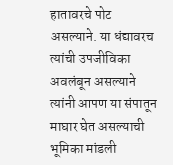हातावरचे पोट असल्याने. या धंद्यावरच त्यांची उपजीविका अवलंबून असल्याने त्यांनी आपण या संपातून माघार घेत असल्याची भूमिका मांडली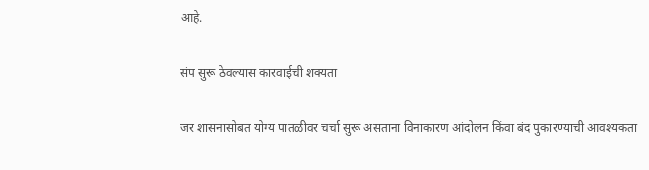आहे.

संप सुरू ठेवल्यास कारवाईची शक्यता

जर शासनासोबत योग्य पातळीवर चर्चा सुरू असताना विनाकारण आंदोलन किंवा बंद पुकारण्याची आवश्यकता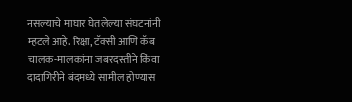नसल्याचे माघार घेतलेल्या संघटनांनी म्हटले आहे. रिक्षा, टॅक्सी आणि कॅब चालक-मालकांना जबरदस्तीने किंवा दादागिरीने बंदमध्ये सामील होण्यास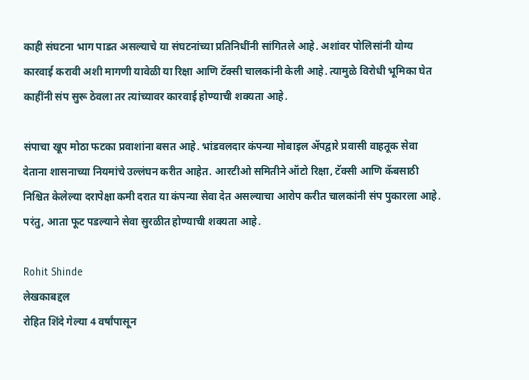काही संघटना भाग पाडत असल्याचे या संघटनांच्या प्रतिनिधींनी सांगितले आहे. अशांवर पोलिसांनी योग्य कारवाई करावी अशी मागणी यावेळी या रिक्षा आणि टॅक्सी चालकांनी केली आहे. त्यामुळे विरोधी भूमिका घेत काहींनी संप सुरू ठेवला तर त्यांच्यावर कारवाई होण्याची शक्यता आहे.

संपाचा खूप मोठा फटका प्रवाशांना बसत आहे. भांडवलदार कंपन्या मोबाइल ॲपद्वारे प्रवासी वाहतूक सेवा देताना शासनाच्या नियमांचे उल्लंघन करीत आहेत. आरटीओ समितीने ऑटो रिक्षा, टॅक्सी आणि कॅबसाठी निश्चित केलेल्या दरापेक्षा कमी दरात या कंपन्या सेवा देत असल्याचा आरोप करीत चालकांनी संप पुकारला आहे. परंतु, आता फूट पडल्याने सेवा सुरळीत होण्याची शक्यता आहे.

Rohit Shinde
लेखकाबद्दल
रोहित शिंदे गेल्या 4 वर्षांपासून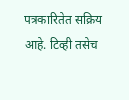पत्रकारितेत सक्रिय आहे. टिव्ही तसेच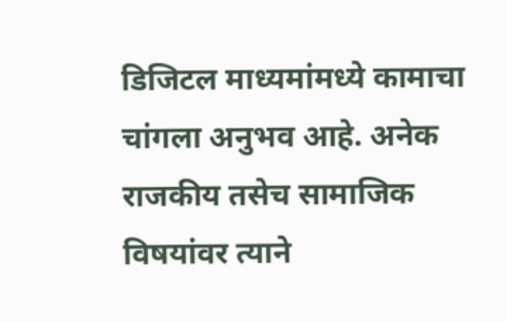डिजिटल माध्यमांमध्ये कामाचा चांगला अनुभव आहे. अनेक राजकीय तसेच सामाजिक विषयांवर त्याने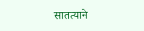सातत्याने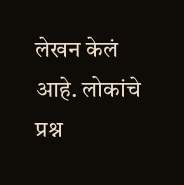लेखन केलं आहे. लोकांचे प्रश्न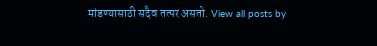मांडण्यासाठी सदैव तत्पर असतो. View all posts by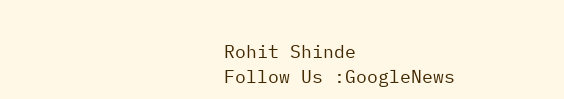Rohit Shinde
Follow Us :GoogleNews